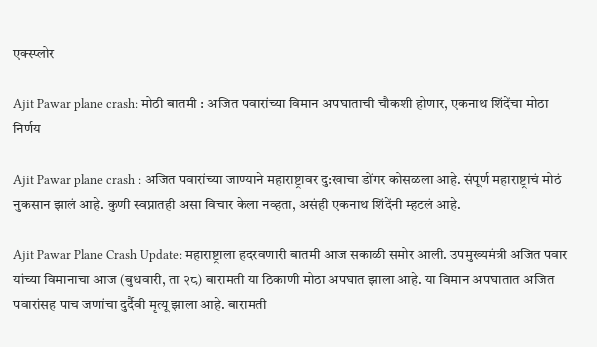एक्स्प्लोर

Ajit Pawar plane crash: मोठी बातमी : अजित पवारांच्या विमान अपघाताची चौकशी होणार, एकनाथ शिंदेंचा मोठा निर्णय

Ajit Pawar plane crash : अजित पवारांच्या जाण्याने महाराष्ट्रावर दु:खाचा डोंगर कोसळला आहे. संपूर्ण महाराष्ट्राचं मोठं नुकसान झालं आहे. कुणी स्वप्नातही असा विचार केला नव्हता, असंही एकनाथ शिंदेंनी म्हटलं आहे.

Ajit Pawar Plane Crash Update: महाराष्ट्राला हदरवणारी बातमी आज सकाळी समोर आली. उपमुख्यमंत्री अजित पवार यांच्या विमानाचा आज (बुधवारी, ता २८) बारामती या ठिकाणी मोठा अपघात झाला आहे. या विमान अपघातात अजित पवारांसह पाच जणांचा दुर्दैवी मृत्यू झाला आहे. बारामती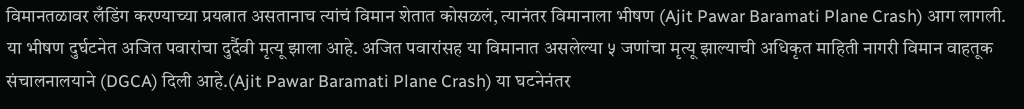विमानतळावर लँडिंग करण्याच्या प्रयत्नात असतानाच त्यांचं विमान शेतात कोसळलं, त्यानंतर विमानाला भीषण (Ajit Pawar Baramati Plane Crash) आग लागली. या भीषण दुर्घटनेत अजित पवारांचा दुर्दैवी मृत्यू झाला आहे. अजित पवारांसह या विमानात असलेल्या ५ जणांचा मृत्यू झाल्याची अधिकृत माहिती नागरी विमान वाहतूक संचालनालयाने (DGCA) दिली आहे.(Ajit Pawar Baramati Plane Crash) या घटनेनंतर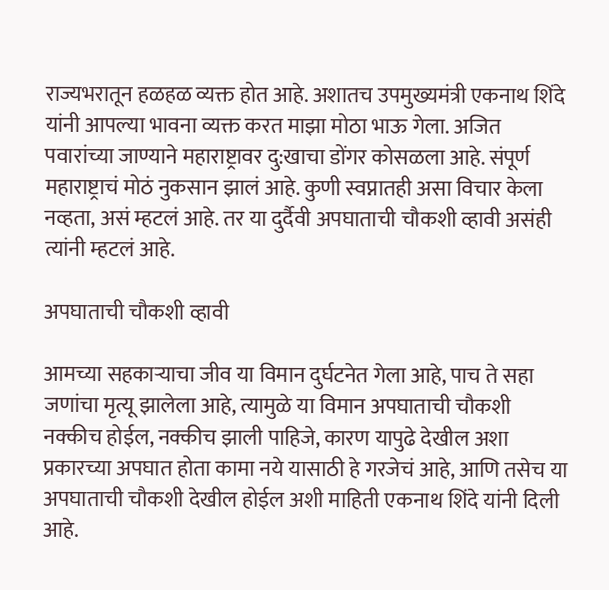राज्यभरातून हळहळ व्यक्त होत आहे. अशातच उपमुख्यमंत्री एकनाथ शिंदे यांनी आपल्या भावना व्यक्त करत माझा मोठा भाऊ गेला. अजित पवारांच्या जाण्याने महाराष्ट्रावर दु:खाचा डोंगर कोसळला आहे. संपूर्ण महाराष्ट्राचं मोठं नुकसान झालं आहे. कुणी स्वप्नातही असा विचार केला नव्हता, असं म्हटलं आहे. तर या दुर्दैवी अपघाताची चौकशी व्हावी असंही त्यांनी म्हटलं आहे.

अपघाताची चौकशी व्हावी

आमच्या सहकाऱ्याचा जीव या विमान दुर्घटनेत गेला आहे, पाच ते सहा जणांचा मृत्यू झालेला आहे, त्यामुळे या विमान अपघाताची चौकशी नक्कीच होईल, नक्कीच झाली पाहिजे, कारण यापुढे देखील अशा प्रकारच्या अपघात होता कामा नये यासाठी हे गरजेचं आहे, आणि तसेच या अपघाताची चौकशी देखील होईल अशी माहिती एकनाथ शिंदे यांनी दिली आहे.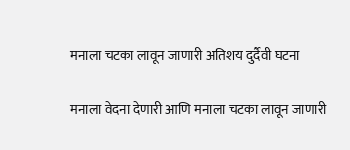मनाला चटका लावून जाणारी अतिशय दुर्दैवी घटना

मनाला वेदना देणारी आणि मनाला चटका लावून जाणारी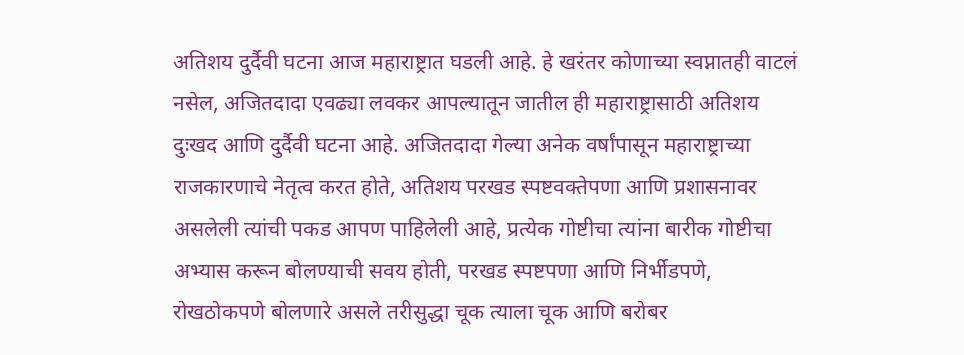अतिशय दुर्दैवी घटना आज महाराष्ट्रात घडली आहे. हे खरंतर कोणाच्या स्वप्नातही वाटलं नसेल, अजितदादा एवढ्या लवकर आपल्यातून जातील ही महाराष्ट्रासाठी अतिशय दुःखद आणि दुर्दैवी घटना आहे. अजितदादा गेल्या अनेक वर्षांपासून महाराष्ट्राच्या राजकारणाचे नेतृत्व करत होते, अतिशय परखड स्पष्टवक्तेपणा आणि प्रशासनावर असलेली त्यांची पकड आपण पाहिलेली आहे, प्रत्येक गोष्टीचा त्यांना बारीक गोष्टीचा अभ्यास करून बोलण्याची सवय होती, परखड स्पष्टपणा आणि निर्भीडपणे, रोखठोकपणे बोलणारे असले तरीसुद्धा चूक त्याला चूक आणि बरोबर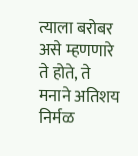त्याला बरोबर असे म्हणणारे ते होते, ते मनाने अतिशय निर्मळ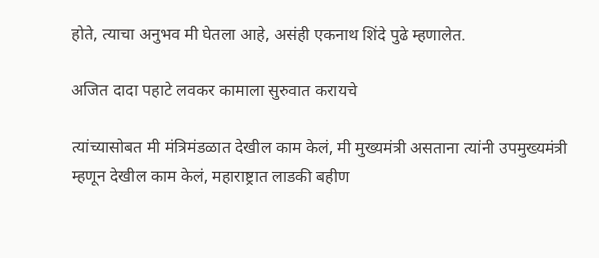होते, त्याचा अनुभव मी घेतला आहे, असंही एकनाथ शिंदे पुढे म्हणालेत.

अजित दादा पहाटे लवकर कामाला सुरुवात करायचे

त्यांच्यासोबत मी मंत्रिमंडळात देखील काम केलं, मी मुख्यमंत्री असताना त्यांनी उपमुख्यमंत्री म्हणून देखील काम केलं, महाराष्ट्रात लाडकी बहीण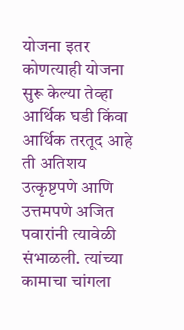योजना इतर कोणत्याही योजना सुरू केल्या तेव्हा आर्थिक घडी किंवा आर्थिक तरतूद आहे ती अतिशय उत्कृष्टपणे आणि उत्तमपणे अजित पवारांनी त्यावेळी संभाळली. त्यांच्या कामाचा चांगला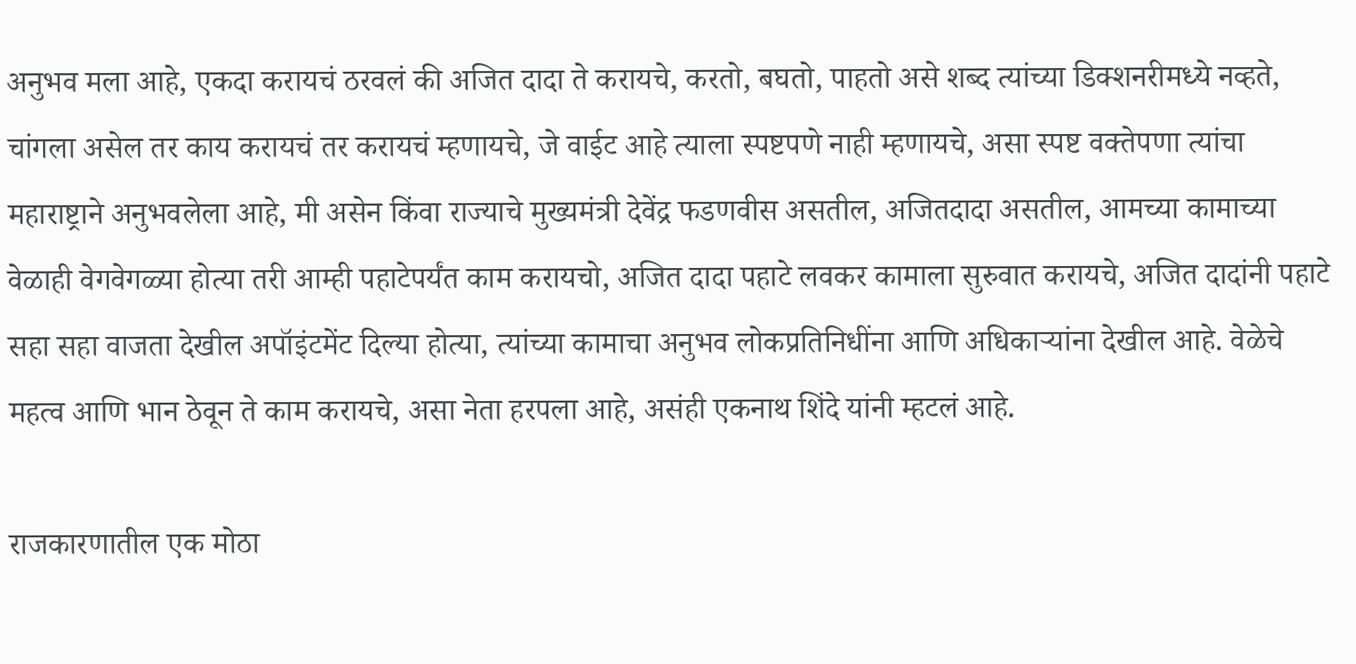अनुभव मला आहे, एकदा करायचं ठरवलं की अजित दादा ते करायचे, करतो, बघतो, पाहतो असे शब्द त्यांच्या डिक्शनरीमध्ये नव्हते, चांगला असेल तर काय करायचं तर करायचं म्हणायचे, जे वाईट आहे त्याला स्पष्टपणे नाही म्हणायचे, असा स्पष्ट वक्तेपणा त्यांचा महाराष्ट्राने अनुभवलेला आहे, मी असेन किंवा राज्याचे मुख्यमंत्री देवेंद्र फडणवीस असतील, अजितदादा असतील, आमच्या कामाच्या वेळाही वेगवेगळ्या होत्या तरी आम्ही पहाटेपर्यंत काम करायचो, अजित दादा पहाटे लवकर कामाला सुरुवात करायचे, अजित दादांनी पहाटे सहा सहा वाजता देखील अपॉइंटमेंट दिल्या होत्या, त्यांच्या कामाचा अनुभव लोकप्रतिनिधींना आणि अधिकाऱ्यांना देखील आहे. वेळेचे महत्व आणि भान ठेवून ते काम करायचे, असा नेता हरपला आहे, असंही एकनाथ शिंदे यांनी म्हटलं आहे.

राजकारणातील एक मोठा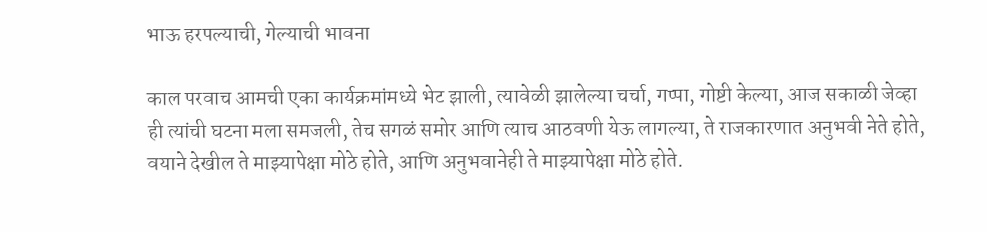भाऊ हरपल्याची, गेल्याची भावना

काल परवाच आमची एका कार्यक्रमांमध्ये भेट झाली, त्यावेळी झालेल्या चर्चा, गप्पा, गोष्टी केल्या, आज सकाळी जेव्हा ही त्यांची घटना मला समजली, तेच सगळं समोर आणि त्याच आठवणी येऊ लागल्या, ते राजकारणात अनुभवी नेते होते, वयाने देखील ते माझ्यापेक्षा मोठे होते, आणि अनुभवानेही ते माझ्यापेक्षा मोठे होते.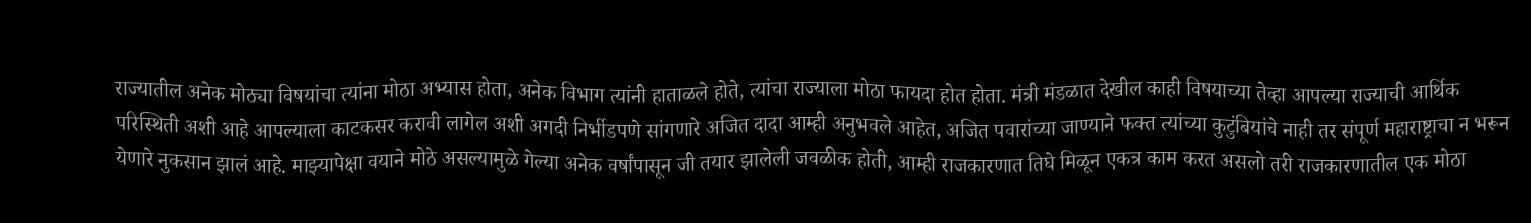राज्यातील अनेक मोठ्या विषयांचा त्यांना मोठा अभ्यास होता, अनेक विभाग त्यांनी हाताळले होते, त्यांचा राज्याला मोठा फायदा होत होता. मंत्री मंडळात देखील काही विषयाच्या तेव्हा आपल्या राज्याची आर्थिक परिस्थिती अशी आहे आपल्याला काटकसर करावी लागेल अशी अगदी निर्भीडपणे सांगणारे अजित दादा आम्ही अनुभवले आहेत, अजित पवारांच्या जाण्याने फक्त त्यांच्या कुटुंबियांचे नाही तर संपूर्ण महाराष्ट्राचा न भरून येणारे नुकसान झालं आहे. माझ्यापेक्षा वयाने मोठे असल्यामुळे गेल्या अनेक वर्षांपासून जी तयार झालेली जवळीक होती, आम्ही राजकारणात तिघे मिळून एकत्र काम करत असलो तरी राजकारणातील एक मोठा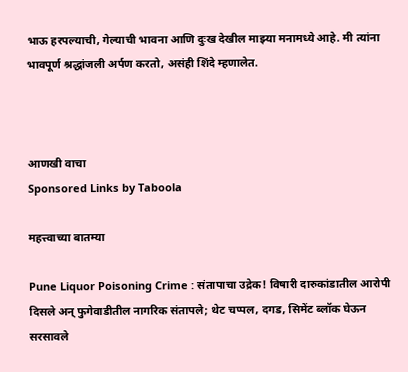भाऊ हरपल्याची, गेल्याची भावना आणि दुःख देखील माझ्या मनामध्ये आहे. मी त्यांना भावपूर्ण श्रद्धांजली अर्पण करतो, असंही शिंदे म्हणालेत.



आणखी वाचा
Sponsored Links by Taboola

महत्त्वाच्या बातम्या

Pune Liquor Poisoning Crime : संतापाचा उद्रेक! विषारी दारुकांडातील आरोपी दिसले अन् फुगेवाडीतील नागरिक संतापले; थेट चप्पल, दगड, सिमेंट ब्लॉक घेऊन सरसावले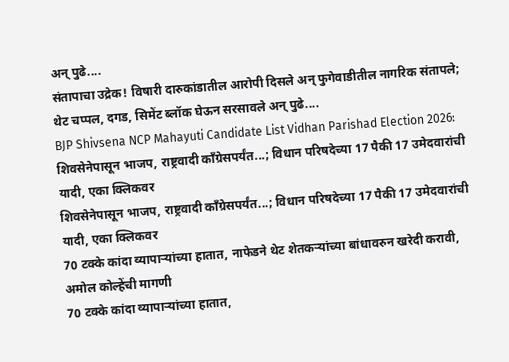अन् पुढे....
संतापाचा उद्रेक! विषारी दारुकांडातील आरोपी दिसले अन् फुगेवाडीतील नागरिक संतापले; थेट चप्पल, दगड, सिमेंट ब्लॉक घेऊन सरसावले अन् पुढे....
BJP Shivsena NCP Mahayuti Candidate List Vidhan Parishad Election 2026: शिवसेनेपासून भाजप, राष्ट्रवादी काँग्रेसपर्यंत...; विधान परिषदेच्या 17 पैकी 17 उमेदवारांची यादी, एका क्लिकवर
शिवसेनेपासून भाजप, राष्ट्रवादी काँग्रेसपर्यंत...; विधान परिषदेच्या 17 पैकी 17 उमेदवारांची यादी, एका क्लिकवर
70 टक्के कांदा व्यापाऱ्यांच्या हातात, नाफेडने थेट शेतकऱ्यांच्या बांधावरुन खरेदी करावी, अमोल कोल्हेंची मागणी
70 टक्के कांदा व्यापाऱ्यांच्या हातात,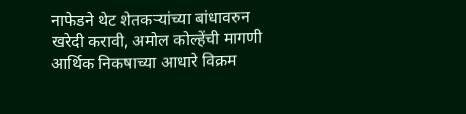नाफेडने थेट शेतकऱ्यांच्या बांधावरुन खरेदी करावी, अमोल कोल्हेंची मागणी
आर्थिक निकषाच्या आधारे विक्रम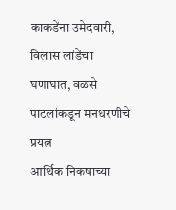काकडेंना उमेदवारी, विलास लांडेंचा घणाघात, वळसे पाटलांकडून मनधरणीचे प्रयत्न
आर्थिक निकषाच्या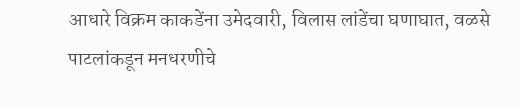आधारे विक्रम काकडेंना उमेदवारी, विलास लांडेंचा घणाघात, वळसे पाटलांकडून मनधरणीचे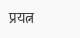प्रयत्न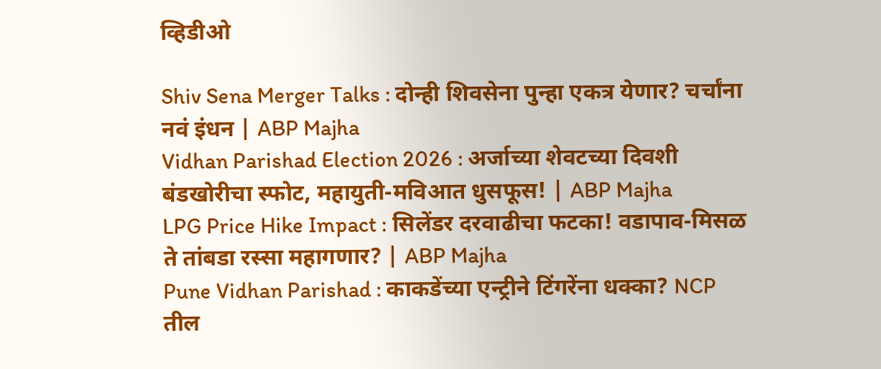व्हिडीओ

Shiv Sena Merger Talks : दोन्ही शिवसेना पुन्हा एकत्र येणार? चर्चांना नवं इंधन | ABP Majha
Vidhan Parishad Election 2026 : अर्जाच्या शेवटच्या दिवशी बंडखोरीचा स्फोट, महायुती-मविआत धुसफूस! | ABP Majha
LPG Price Hike Impact : सिलेंडर दरवाढीचा फटका! वडापाव-मिसळ ते तांबडा रस्सा महागणार? | ABP Majha
Pune Vidhan Parishad : काकडेंच्या एन्ट्रीने टिंगरेंना धक्का? NCP तील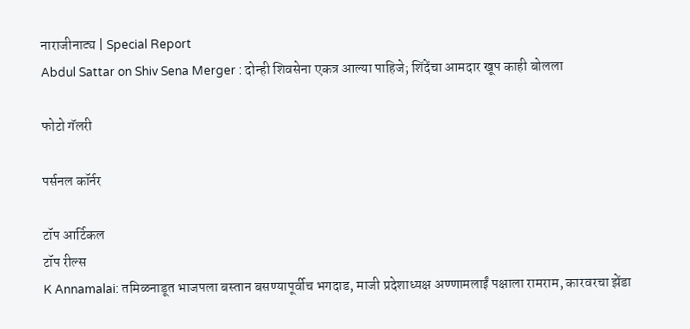नाराजीनाट्य | Special Report
Abdul Sattar on Shiv Sena Merger : दोन्ही शिवसेना एकत्र आल्या पाहिजे; शिंदेंचा आमदार खूप काही बोलला

फोटो गॅलरी

पर्सनल कॉर्नर

टॉप आर्टिकल
टॉप रील्स
K Annamalai: तमिळनाडूत भाजपला बस्तान बसण्यापूर्वीच भगदाड, माजी प्रदेशाध्यक्ष अण्णामलाईं पक्षाला रामराम, कारवरचा झेंडा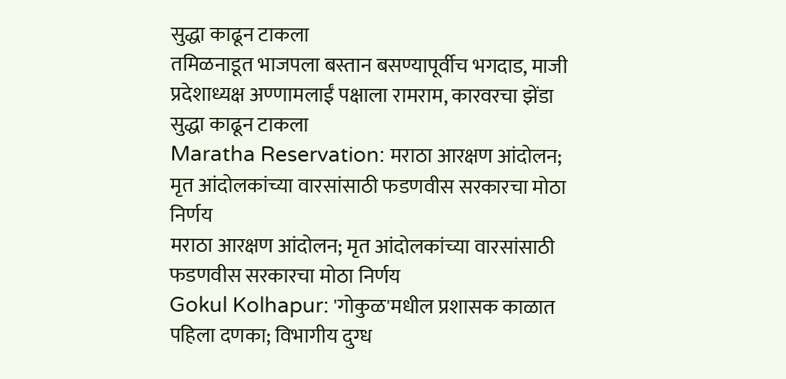सुद्धा काढून टाकला
तमिळनाडूत भाजपला बस्तान बसण्यापूर्वीच भगदाड, माजी प्रदेशाध्यक्ष अण्णामलाईं पक्षाला रामराम, कारवरचा झेंडा सुद्धा काढून टाकला
Maratha Reservation: मराठा आरक्षण आंदोलन; मृत आंदोलकांच्या वारसांसाठी फडणवीस सरकारचा मोठा निर्णय
मराठा आरक्षण आंदोलन; मृत आंदोलकांच्या वारसांसाठी फडणवीस सरकारचा मोठा निर्णय
Gokul Kolhapur: 'गोकुळ'मधील प्रशासक काळात पहिला दणका; विभागीय दुग्ध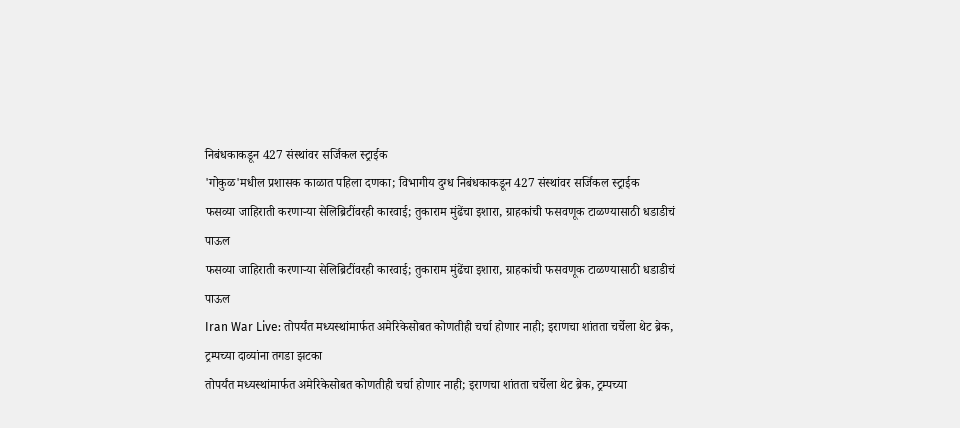निबंधकाकडून 427 संस्थांवर सर्जिकल स्ट्राईक
'गोकुळ'मधील प्रशासक काळात पहिला दणका; विभागीय दुग्ध निबंधकाकडून 427 संस्थांवर सर्जिकल स्ट्राईक
फसव्या जाहिराती करणाऱ्या सेलिब्रिटींवरही कारवाई; तुकाराम मुंढेंचा इशारा, ग्राहकांची फसवणूक टाळण्यासाठी धडाडीचं पाऊल
फसव्या जाहिराती करणाऱ्या सेलिब्रिटींवरही कारवाई; तुकाराम मुंढेंचा इशारा, ग्राहकांची फसवणूक टाळण्यासाठी धडाडीचं पाऊल
Iran War Live: तोपर्यंत मध्यस्थांमार्फत अमेरिकेसोबत कोणतीही चर्चा होणार नाही; इराणचा शांतता चर्चेला थेट ब्रेक, ट्रम्पच्या दाव्यांना तगडा झटका
तोपर्यंत मध्यस्थांमार्फत अमेरिकेसोबत कोणतीही चर्चा होणार नाही; इराणचा शांतता चर्चेला थेट ब्रेक, ट्रम्पच्या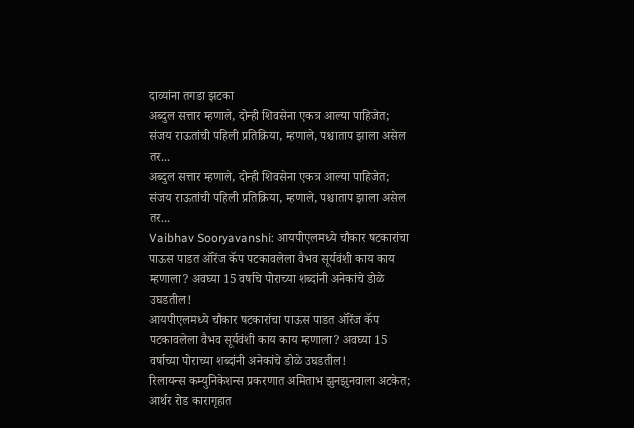दाव्यांना तगडा झटका
अब्दुल सत्तार म्हणाले, दोन्ही शिवसेना एकत्र आल्या पाहिजेत; संजय राऊतांची पहिली प्रतिक्रिया, म्हणाले, पश्चाताप झाला असेल तर...
अब्दुल सत्तार म्हणाले, दोन्ही शिवसेना एकत्र आल्या पाहिजेत; संजय राऊतांची पहिली प्रतिक्रिया, म्हणाले, पश्चाताप झाला असेल तर...
Vaibhav Sooryavanshi: आयपीएलमध्ये चौकार षटकारांचा पाऊस पाडत ऑरेंज कॅप पटकावलेला वैभव सूर्यवंशी काय काय म्हणाला? अवघ्या 15 वर्षाचे पोराच्या शब्दांनी अनेकांचे डोळे उघडतील!
आयपीएलमध्ये चौकार षटकारांचा पाऊस पाडत ऑरेंज कॅप पटकावलेला वैभव सूर्यवंशी काय काय म्हणाला? अवघ्या 15 वर्षाच्या पोराच्या शब्दांनी अनेकांचे डोळे उघडतील!
रिलायन्स कम्युनिकेशन्स प्रकरणात अमिताभ झुनझुनवाला अटकेत; आर्थर रोड कारागृहात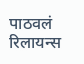पाठवलं
रिलायन्स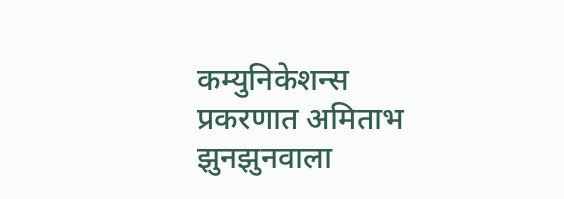कम्युनिकेशन्स प्रकरणात अमिताभ झुनझुनवाला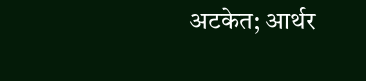अटकेत; आर्थर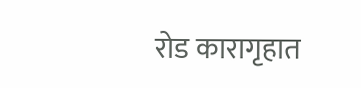रोड कारागृहात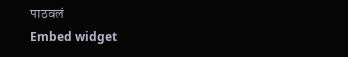पाठवलं
Embed widget